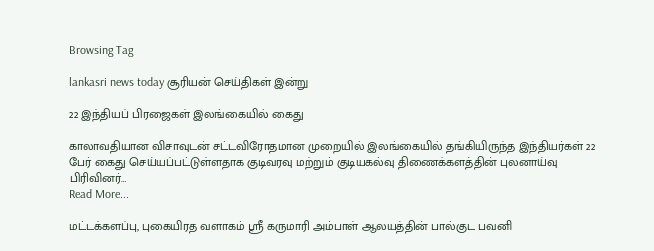Browsing Tag

lankasri news today சூரியன் செய்திகள் இன்று

22 இந்தியப் பிரஜைகள் இலங்கையில் கைது

காலாவதியான விசாவுடன் சட்டவிரோதமான முறையில் இலங்கையில் தங்கியிருந்த இந்தியர்கள் 22 பேர் கைது செய்யப்பட்டுள்ளதாக குடிவரவு மற்றும் குடியகல்வு திணைக்களத்தின் புலனாய்வு பிரிவினர்…
Read More...

மட்டக்களப்பு, புகையிரத வளாகம் ஸ்ரீ கருமாரி அம்பாள் ஆலயத்தின் பால்குட பவனி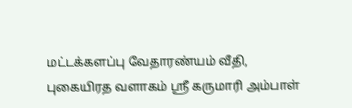மட்டக்களப்பு வேதாரண்யம் வீதி, புகையிரத வளாகம் ஸ்ரீ கருமாரி அம்பாள்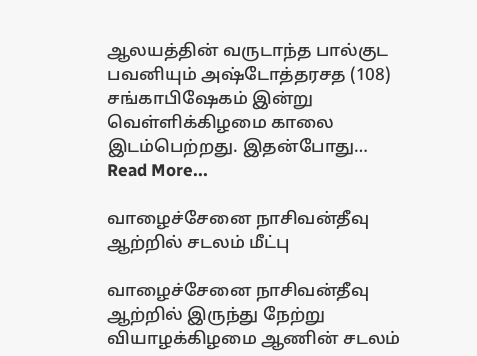ஆலயத்தின் வருடாந்த பால்குட பவனியும் அஷ்டோத்தரசத (108) சங்காபிஷேகம் இன்று வெள்ளிக்கிழமை காலை இடம்பெற்றது. இதன்போது…
Read More...

வாழைச்சேனை நாசிவன்தீவு ஆற்றில் சடலம் மீட்பு

வாழைச்சேனை நாசிவன்தீவு ஆற்றில் இருந்து நேற்று வியாழக்கிழமை ஆணின் சடலம்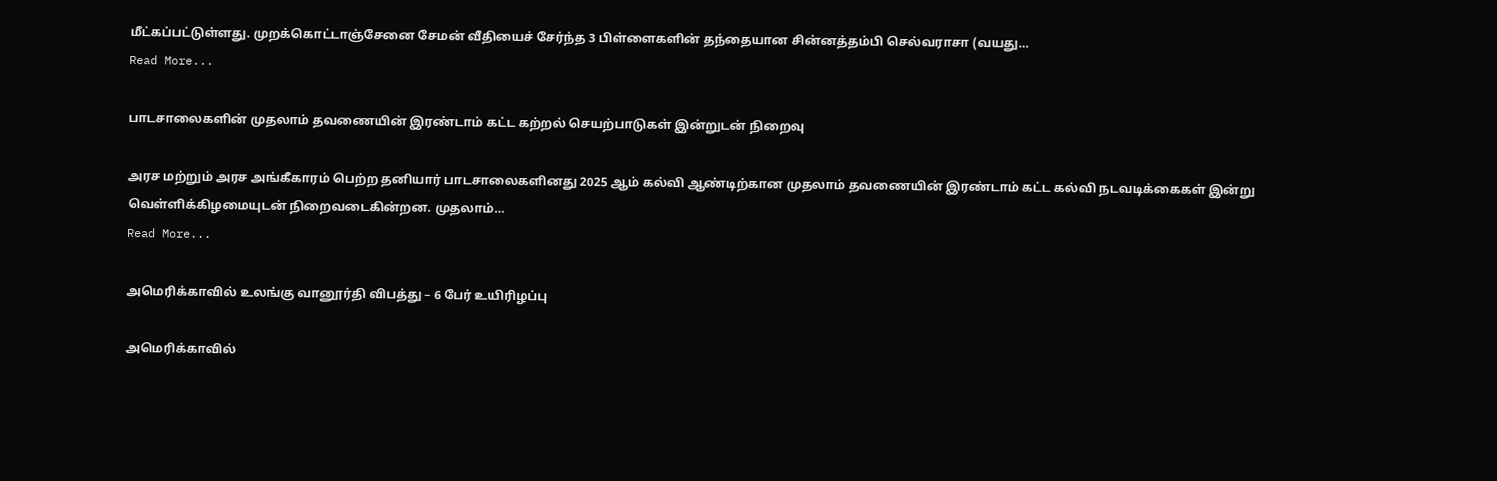மீட்கப்பட்டுள்ளது. முறக்கொட்டாஞ்சேனை சேமன் வீதியைச் சேர்ந்த 3 பிள்ளைகளின் தந்தையான சின்னத்தம்பி செல்வராசா (வயது…
Read More...

பாடசாலைகளின் முதலாம் தவணையின் இரண்டாம் கட்ட கற்றல் செயற்பாடுகள் இன்றுடன் நிறைவு

அரச மற்றும் அரச அங்கீகாரம் பெற்ற தனியார் பாடசாலைகளினது 2025 ஆம் கல்வி ஆண்டிற்கான முதலாம் தவணையின் இரண்டாம் கட்ட கல்வி நடவடிக்கைகள் இன்று வெள்ளிக்கிழமையுடன் நிறைவடைகின்றன. முதலாம்…
Read More...

அமெரிக்காவில் உலங்கு வானூர்தி விபத்து – 6 பேர் உயிரிழப்பு

அமெரிக்காவில்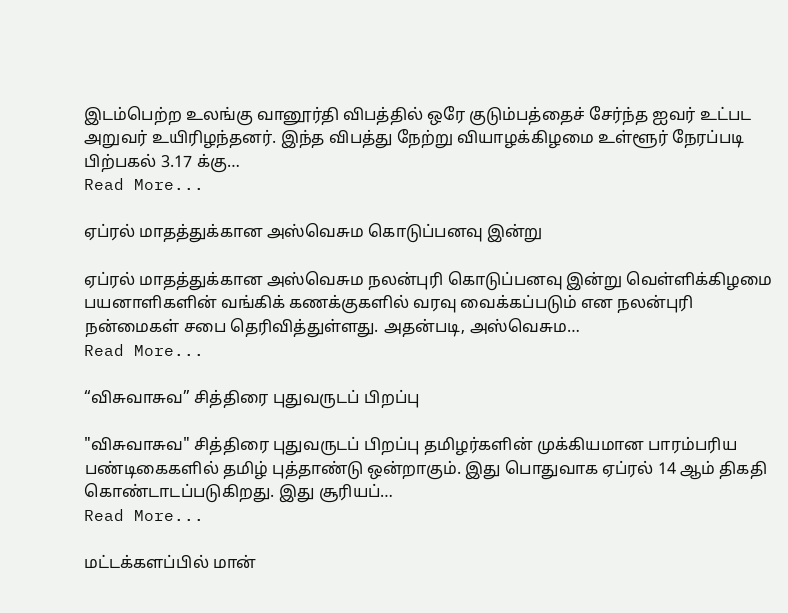இடம்பெற்ற உலங்கு வானூர்தி விபத்தில் ஒரே குடும்பத்தைச் சேர்ந்த ஐவர் உட்பட அறுவர் உயிரிழந்தனர். இந்த விபத்து நேற்று வியாழக்கிழமை உள்ளூர் நேரப்படி பிற்பகல் 3.17 க்கு…
Read More...

ஏப்ரல் மாதத்துக்கான அஸ்வெசும கொடுப்பனவு இன்று

ஏப்ரல் மாதத்துக்கான அஸ்வெசும நலன்புரி கொடுப்பனவு இன்று வெள்ளிக்கிழமை பயனாளிகளின் வங்கிக் கணக்குகளில் வரவு வைக்கப்படும் என நலன்புரி நன்மைகள் சபை தெரிவித்துள்ளது. அதன்படி, அஸ்வெசும…
Read More...

“விசுவாசுவ” சித்திரை புதுவருடப் பிறப்பு

"விசுவாசுவ" சித்திரை புதுவருடப் பிறப்பு தமிழர்களின் முக்கியமான பாரம்பரிய பண்டிகைகளில் தமிழ் புத்தாண்டு ஒன்றாகும். இது பொதுவாக ஏப்ரல் 14 ஆம் திகதி கொண்டாடப்படுகிறது. இது சூரியப்…
Read More...

மட்டக்களப்பில் மான்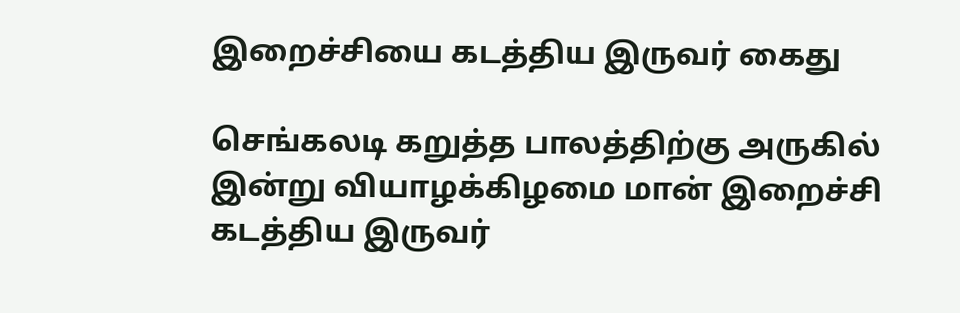இறைச்சியை கடத்திய இருவர் கைது

செங்கலடி கறுத்த பாலத்திற்கு அருகில் இன்று வியாழக்கிழமை மான் இறைச்சி கடத்திய இருவர்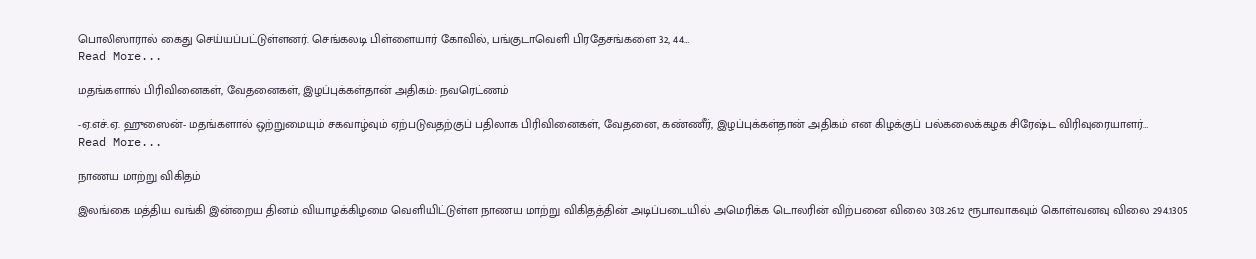பொலிஸாரால் கைது செய்யப்பட்டுள்ளனர். செங்கலடி பிள்ளையார் கோவில், பங்குடாவெளி பிரதேசங்களை 32, 44…
Read More...

மதங்களால் பிரிவினைகள், வேதனைகள், இழப்புக்கள்தான் அதிகம்: நவரெட்ணம்

-ஏ.எச்.ஏ. ஹுஸைன்- மதங்களால் ஒற்றுமையும் சகவாழ்வும் ஏற்படுவதற்குப் பதிலாக பிரிவினைகள், வேதனை, கண்ணீர், இழப்புக்கள்தான் அதிகம் என கிழக்குப் பல்கலைக்கழக சிரேஷ்ட விரிவுரையாளர்…
Read More...

நாணய மாற்று விகிதம்

இலங்கை மத்திய வங்கி இன்றைய தினம் வியாழக்கிழமை வெளியிட்டுள்ள நாணய மாற்று விகிதத்தின் அடிப்படையில் அமெரிக்க டொலரின் விற்பனை விலை 303.2612 ரூபாவாகவும் கொள்வனவு விலை 294.1305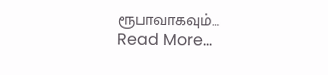ரூபாவாகவும்…
Read More...